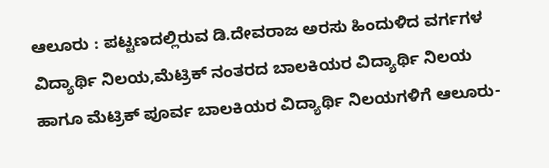ಆಲೂರು : ಪಟ್ಟಣದಲ್ಲಿರುವ ಡಿ.ದೇವರಾಜ ಅರಸು ಹಿಂದುಳಿದ ವರ್ಗಗಳ ವಿದ್ಯಾರ್ಥಿ ನಿಲಯ,ಮೆಟ್ರಿಕ್ ನಂತರದ ಬಾಲಕಿಯರ ವಿದ್ಯಾರ್ಥಿ ನಿಲಯ ಹಾಗೂ ಮೆಟ್ರಿಕ್ ಪೂರ್ವ ಬಾಲಕಿಯರ ವಿದ್ಯಾರ್ಥಿ ನಿಲಯಗಳಿಗೆ ಆಲೂರು-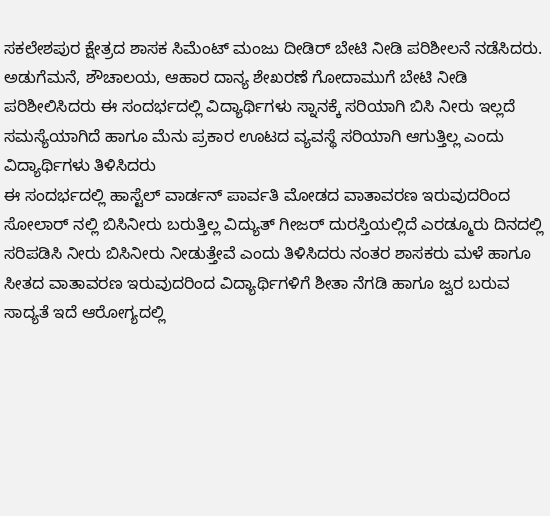ಸಕಲೇಶಪುರ ಕ್ಷೇತ್ರದ ಶಾಸಕ ಸಿಮೆಂಟ್ ಮಂಜು ದೀಡಿರ್ ಬೇಟಿ ನೀಡಿ ಪರಿಶೀಲನೆ ನಡೆಸಿದರು.
ಅಡುಗೆಮನೆ, ಶೌಚಾಲಯ, ಆಹಾರ ದಾನ್ಯ ಶೇಖರಣೆ ಗೋದಾಮುಗೆ ಬೇಟಿ ನೀಡಿ ಪರಿಶೀಲಿಸಿದರು ಈ ಸಂದರ್ಭದಲ್ಲಿ ವಿದ್ಯಾರ್ಥಿಗಳು ಸ್ನಾನಕ್ಕೆ ಸರಿಯಾಗಿ ಬಿಸಿ ನೀರು ಇಲ್ಲದೆ ಸಮಸ್ಯೆಯಾಗಿದೆ ಹಾಗೂ ಮೆನು ಪ್ರಕಾರ ಊಟದ ವ್ಯವಸ್ಥೆ ಸರಿಯಾಗಿ ಆಗುತ್ತಿಲ್ಲ ಎಂದು ವಿದ್ಯಾರ್ಥಿಗಳು ತಿಳಿಸಿದರು
ಈ ಸಂದರ್ಭದಲ್ಲಿ ಹಾಸ್ಟೆಲ್ ವಾರ್ಡನ್ ಪಾರ್ವತಿ ಮೋಡದ ವಾತಾವರಣ ಇರುವುದರಿಂದ ಸೋಲಾರ್ ನಲ್ಲಿ ಬಿಸಿನೀರು ಬರುತ್ತಿಲ್ಲ ವಿದ್ಯುತ್ ಗೀಜರ್ ದುರಸ್ತಿಯಲ್ಲಿದೆ ಎರಡ್ಮೂರು ದಿನದಲ್ಲಿ ಸರಿಪಡಿಸಿ ನೀರು ಬಿಸಿನೀರು ನೀಡುತ್ತೇವೆ ಎಂದು ತಿಳಿಸಿದರು ನಂತರ ಶಾಸಕರು ಮಳೆ ಹಾಗೂ ಸೀತದ ವಾತಾವರಣ ಇರುವುದರಿಂದ ವಿದ್ಯಾರ್ಥಿಗಳಿಗೆ ಶೀತಾ ನೆಗಡಿ ಹಾಗೂ ಜ್ವರ ಬರುವ ಸಾದ್ಯತೆ ಇದೆ ಆರೋಗ್ಯದಲ್ಲಿ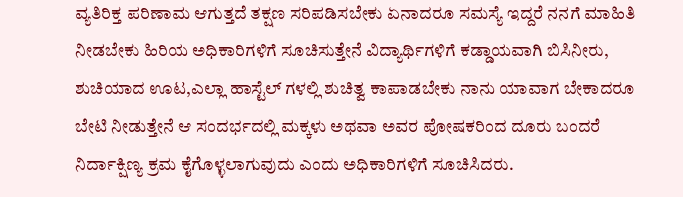ವ್ಯತಿರಿಕ್ತ ಪರಿಣಾಮ ಆಗುತ್ತದೆ ತಕ್ಷಣ ಸರಿಪಡಿಸಬೇಕು ಏನಾದರೂ ಸಮಸ್ಯೆ ಇದ್ದರೆ ನನಗೆ ಮಾಹಿತಿ ನೀಡಬೇಕು ಹಿರಿಯ ಅಧಿಕಾರಿಗಳಿಗೆ ಸೂಚಿಸುತ್ತೇನೆ ವಿದ್ಯಾರ್ಥಿಗಳಿಗೆ ಕಡ್ಡಾಯವಾಗಿ ಬಿಸಿನೀರು, ಶುಚಿಯಾದ ಊಟ,ಎಲ್ಲಾ ಹಾಸ್ಟೆಲ್ ಗಳಲ್ಲಿ ಶುಚಿತ್ವ ಕಾಪಾಡಬೇಕು ನಾನು ಯಾವಾಗ ಬೇಕಾದರೂ ಬೇಟಿ ನೀಡುತ್ತೇನೆ ಆ ಸಂದರ್ಭದಲ್ಲಿ ಮಕ್ಕಳು ಅಥವಾ ಅವರ ಪೋಷಕರಿಂದ ದೂರು ಬಂದರೆ ನಿರ್ದಾಕ್ಷಿಣ್ಯ ಕ್ರಮ ಕೈಗೊಳ್ಳಲಾಗುವುದು ಎಂದು ಅಧಿಕಾರಿಗಳಿಗೆ ಸೂಚಿಸಿದರು.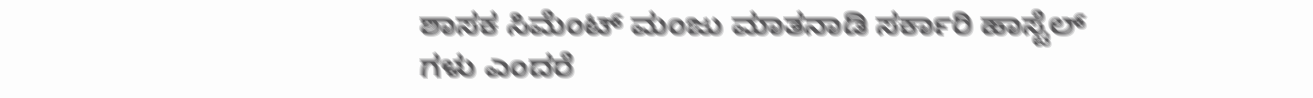ಶಾಸಕ ಸಿಮೆಂಟ್ ಮಂಜು ಮಾತನಾಡಿ ಸರ್ಕಾರಿ ಹಾಸ್ಟೆಲ್ ಗಳು ಎಂದರೆ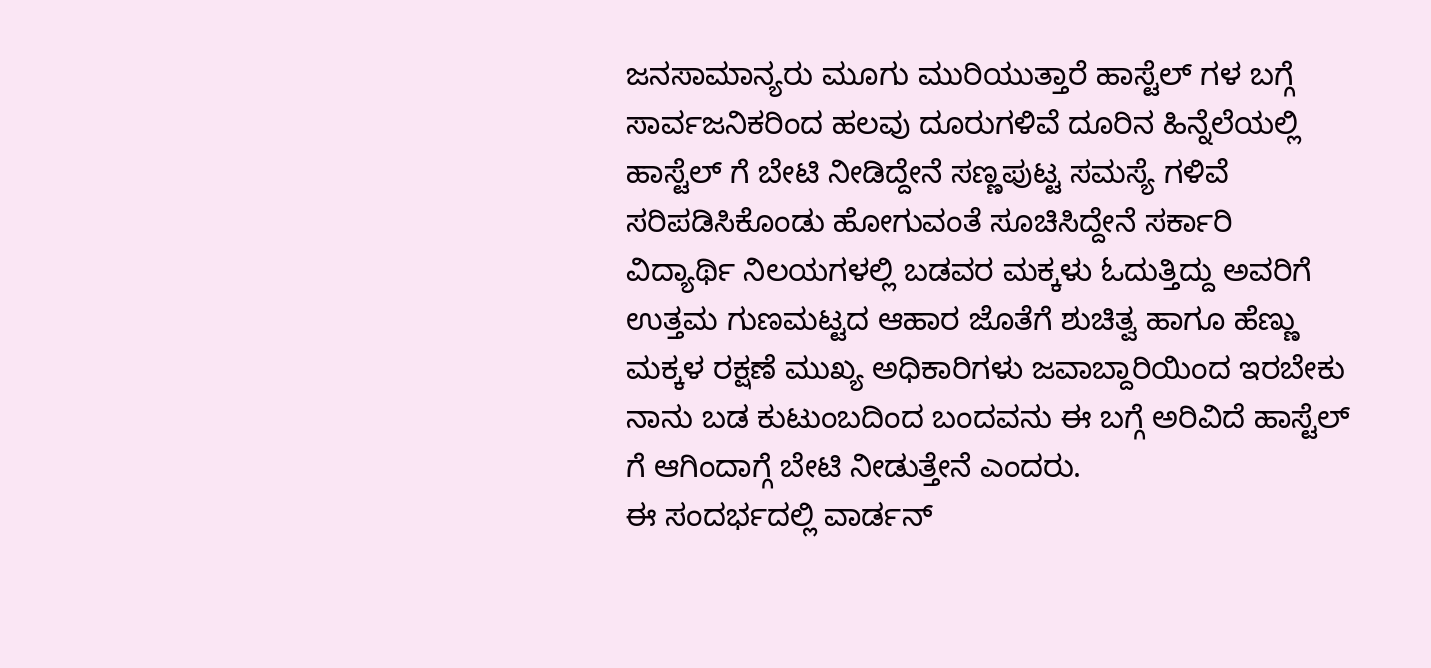ಜನಸಾಮಾನ್ಯರು ಮೂಗು ಮುರಿಯುತ್ತಾರೆ ಹಾಸ್ಟೆಲ್ ಗಳ ಬಗ್ಗೆ ಸಾರ್ವಜನಿಕರಿಂದ ಹಲವು ದೂರುಗಳಿವೆ ದೂರಿನ ಹಿನ್ನೆಲೆಯಲ್ಲಿ ಹಾಸ್ಟೆಲ್ ಗೆ ಬೇಟಿ ನೀಡಿದ್ದೇನೆ ಸಣ್ಣಪುಟ್ಟ ಸಮಸ್ಯೆ ಗಳಿವೆ ಸರಿಪಡಿಸಿಕೊಂಡು ಹೋಗುವಂತೆ ಸೂಚಿಸಿದ್ದೇನೆ ಸರ್ಕಾರಿ ವಿದ್ಯಾರ್ಥಿ ನಿಲಯಗಳಲ್ಲಿ ಬಡವರ ಮಕ್ಕಳು ಓದುತ್ತಿದ್ದು ಅವರಿಗೆ ಉತ್ತಮ ಗುಣಮಟ್ಟದ ಆಹಾರ ಜೊತೆಗೆ ಶುಚಿತ್ವ ಹಾಗೂ ಹೆಣ್ಣು ಮಕ್ಕಳ ರಕ್ಷಣೆ ಮುಖ್ಯ ಅಧಿಕಾರಿಗಳು ಜವಾಬ್ದಾರಿಯಿಂದ ಇರಬೇಕು ನಾನು ಬಡ ಕುಟುಂಬದಿಂದ ಬಂದವನು ಈ ಬಗ್ಗೆ ಅರಿವಿದೆ ಹಾಸ್ಟೆಲ್ ಗೆ ಆಗಿಂದಾಗ್ಗೆ ಬೇಟಿ ನೀಡುತ್ತೇನೆ ಎಂದರು.
ಈ ಸಂದರ್ಭದಲ್ಲಿ ವಾರ್ಡನ್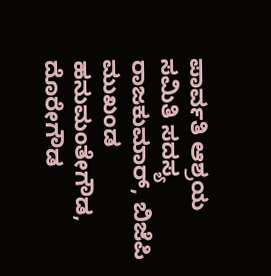ಪಾರ್ವತಿ ಆಶ್ರಯ ಸಮಿತಿ ಸದಸ್ಯ ರಾಜಕುಮಾರ್, ಬಿಜೆಪಿ ಮುಖಂಡ ಹನುಮಂತೇಗೌಡ, ದೊರೇಗೌಡ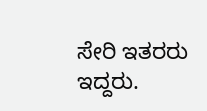ಸೇರಿ ಇತರರು ಇದ್ದರು.